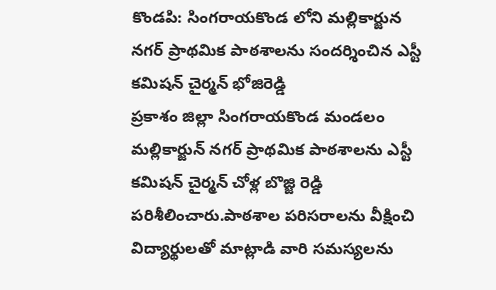కొండపి: సింగరాయకొండ లోని మల్లికార్జున నగర్ ప్రాథమిక పాఠశాలను సందర్శించిన ఎస్టీ కమిషన్ చైర్మన్ భోజిరెడ్డి
ప్రకాశం జిల్లా సింగరాయకొండ మండలం మల్లికార్జున్ నగర్ ప్రాథమిక పాఠశాలను ఎస్టీ కమిషన్ చైర్మన్ చోళ్ల బొజ్జి రెడ్డి పరిశీలించారు.పాఠశాల పరిసరాలను వీక్షించి విద్యార్థులతో మాట్లాడి వారి సమస్యలను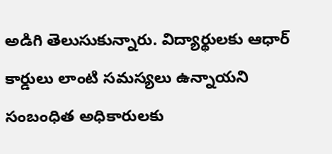అడిగి తెలుసుకున్నారు. విద్యార్థులకు ఆధార్ కార్డులు లాంటి సమస్యలు ఉన్నాయని సంబంధిత అధికారులకు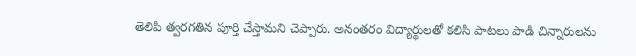తెలిపి త్వరగతిన పూర్తి చేస్తామని చెప్పారు. అనంతరం విద్యార్థులతో కలిసి పాటలు పాడి చిన్నారులను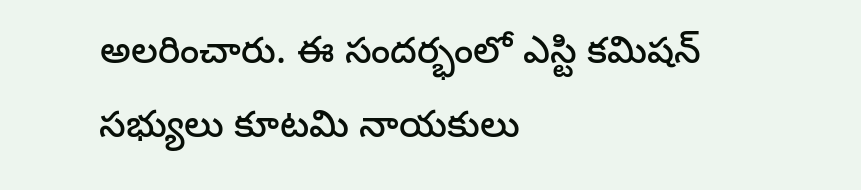అలరించారు. ఈ సందర్భంలో ఎస్టి కమిషన్ సభ్యులు కూటమి నాయకులు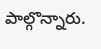పాల్గొన్నారు.